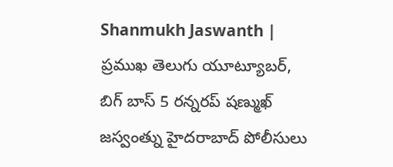Shanmukh Jaswanth | ప్రముఖ తెలుగు యూట్యూబర్, బిగ్ బాస్ 5 రన్నరప్ షణ్ముఖ్ జస్వంత్ను హైదరాబాద్ పోలీసులు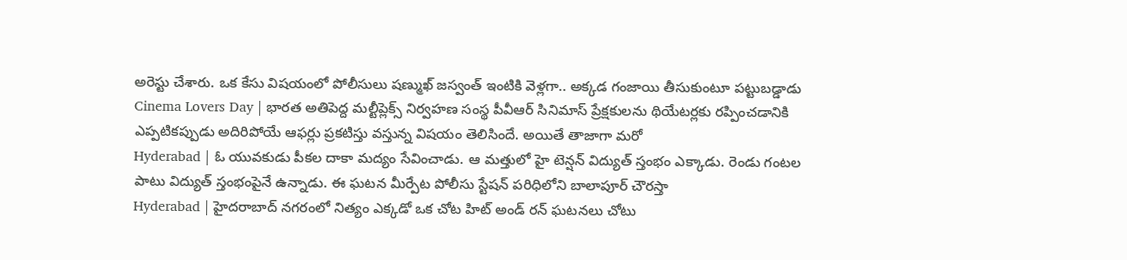అరెస్టు చేశారు. ఒక కేసు విషయంలో పోలీసులు షణ్ముఖ్ జస్వంత్ ఇంటికి వెళ్లగా.. అక్కడ గంజాయి తీసుకుంటూ పట్టుబడ్డాడు
Cinema Lovers Day | భారత అతిపెద్ద మల్టీప్లెక్స్ నిర్వహణ సంస్థ పీవీఆర్ సినిమాస్ ప్రేక్షకులను థియేటర్లకు రప్పించడానికి ఎప్పటికప్పుడు అదిరిపోయే ఆఫర్లు ప్రకటిస్తు వస్తున్న విషయం తెలిసిందే. అయితే తాజాగా మరో
Hyderabad | ఓ యువకుడు పీకల దాకా మద్యం సేవించాడు. ఆ మత్తులో హై టెన్షన్ విద్యుత్ స్తంభం ఎక్కాడు. రెండు గంటల పాటు విద్యుత్ స్తంభంపైనే ఉన్నాడు. ఈ ఘటన మీర్పేట పోలీసు స్టేషన్ పరిధిలోని బాలాపూర్ చౌరస్తా
Hyderabad | హైదరాబాద్ నగరంలో నిత్యం ఎక్కడో ఒక చోట హిట్ అండ్ రన్ ఘటనలు చోటు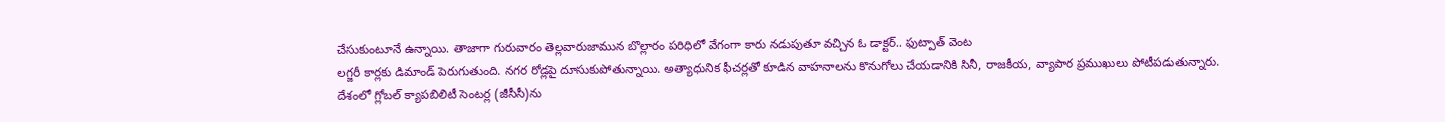చేసుకుంటూనే ఉన్నాయి. తాజాగా గురువారం తెల్లవారుజామున బొల్లారం పరిధిలో వేగంగా కారు నడుపుతూ వచ్చిన ఓ డాక్టర్.. ఫుట్పాత్ వెంట
లగ్జరీ కార్లకు డిమాండ్ పెరుగుతుంది. నగర రోడ్లపై దూసుకుపోతున్నాయి. అత్యాధునిక ఫీచర్లతో కూడిన వాహనాలను కొనుగోలు చేయడానికి సినీ, రాజకీయ, వ్యాపార ప్రముఖులు పోటీపడుతున్నారు.
దేశంలో గ్లోబల్ క్యాపబిలిటీ సెంటర్ల (జీసీసీ)ను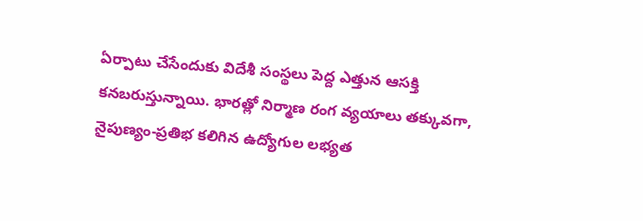ఏర్పాటు చేసేందుకు విదేశీ సంస్థలు పెద్ద ఎత్తున ఆసక్తి కనబరుస్తున్నాయి. భారత్లో నిర్మాణ రంగ వ్యయాలు తక్కువగా, నైపుణ్యం-ప్రతిభ కలిగిన ఉద్యోగుల లభ్యత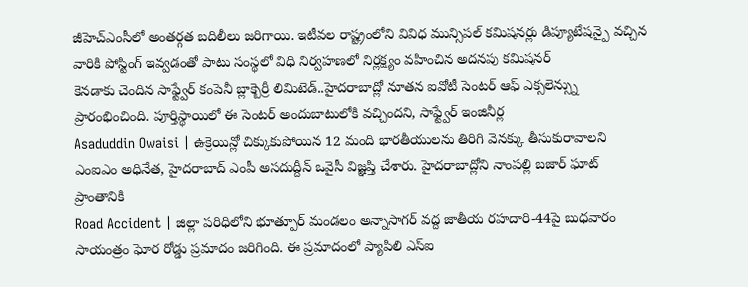జీహెచ్ఎంసీలో అంతర్గత బదిలీలు జరిగాయి. ఇటీవల రాష్ట్రంలోని వివిధ మున్సిపల్ కమిషనర్లు డిప్యూటేషన్పై వచ్చిన వారికి పోస్టింగ్ ఇవ్వడంతో పాటు సంస్థలో విధి నిర్వహణలో నిర్లక్ష్యం వహించిన అదనపు కమిషనర్
కెనడాకు చెందిన సాఫ్ట్వేర్ కంపెనీ బ్లాక్బెర్రీ లిమిటెడ్..హైదరాబాద్లో నూతన ఐవోటీ సెంటర్ ఆఫ్ ఎక్సలెన్స్ను ప్రారంభించింది. పూర్తిస్థాయిలో ఈ సెంటర్ అందుబాటులోకి వచ్చిందని, సాఫ్ట్వేర్ ఇంజినీర్ల
Asaduddin Owaisi | ఉక్రెయిన్లో చిక్కుకుపోయిన 12 మంది భారతీయులను తిరిగి వెనక్కు తీసుకురావాలని ఎంఐఎం అధినేత, హైదరాబాద్ ఎంపీ అసదుద్దీన్ ఒవైసీ విజ్ఞప్తి చేశారు. హైదరాబాద్లోని నాంపల్లి బజార్ ఘాట్ ప్రాంతానికి
Road Accident | జిల్లా పరిధిలోని భూత్పూర్ మండలం అన్నాసాగర్ వద్ద జాతీయ రహదారి-44పై బుధవారం సాయంత్రం ఘోర రోడ్డు ప్రమాదం జరిగింది. ఈ ప్రమాదంలో ప్యాపిలి ఎస్ఐ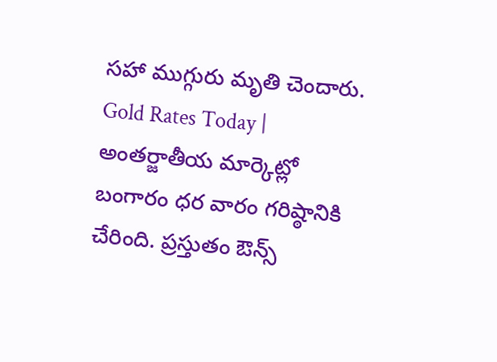సహా ముగ్గురు మృతి చెందారు.
Gold Rates Today | అంతర్జాతీయ మార్కెట్లో బంగారం ధర వారం గరిష్ఠానికి చేరింది. ప్రస్తుతం ఔన్స్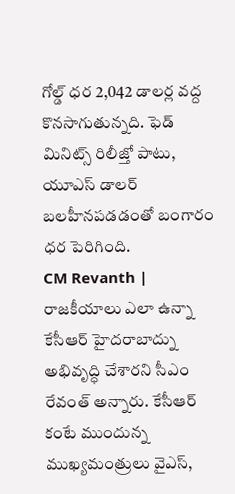గోల్డ్ ధర 2,042 డాలర్ల వద్ద కొనసాగుతున్నది. ఫెడ్ మినిట్స్ రిలీజ్తో పాటు, యూఎస్ డాలర్ బలహీనపడడంతో బంగారం ధర పెరిగింది.
CM Revanth | రాజకీయాలు ఎలా ఉన్నా కేసీఆర్ హైదరాబాద్ను అభివృద్ధి చేశారని సీఎం రేవంత్ అన్నారు. కేసీఆర్ కంటే ముందున్న ముఖ్యమంత్రులు వైఎస్,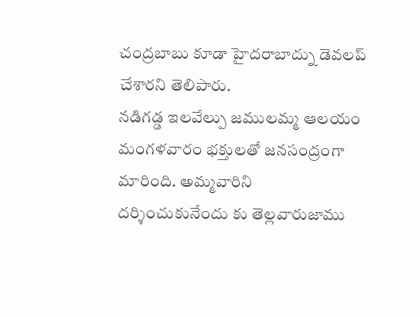చంద్రబాబు కూడా హైదరాబాద్ను డెవలప్ చేశారని తెలిపారు.
నడిగడ్డ ఇలవేల్పు జములమ్మ ఆలయం మంగళవారం భక్తులతో జనసంద్రంగా మారింది. అమ్మవారిని దర్శించుకునేందు కు తెల్లవారుజాము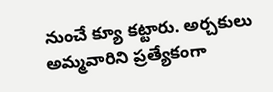నుంచే క్యూ కట్టారు. అర్చకులు అమ్మవారిని ప్రత్యేకంగా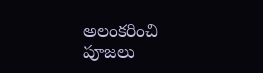అలంకరించి పూజలు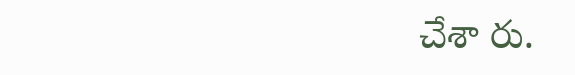చేశా రు.